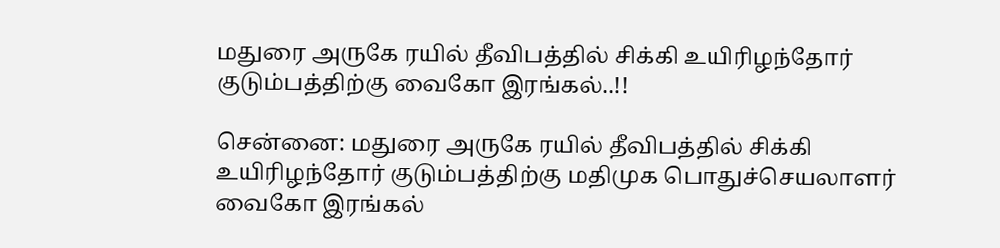மதுரை அருகே ரயில் தீவிபத்தில் சிக்கி உயிரிழந்தோர் குடும்பத்திற்கு வைகோ இரங்கல்..!!

சென்னை: மதுரை அருகே ரயில் தீவிபத்தில் சிக்கி உயிரிழந்தோர் குடும்பத்திற்கு மதிமுக பொதுச்செயலாளர் வைகோ இரங்கல்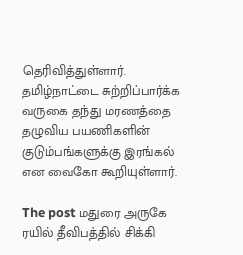தெரிவித்துள்ளார். தமிழ்நாட்டை சுற்றிப்பார்க்க வருகை தந்து மரணத்தை தழுவிய பயணிகளின் குடும்பங்களுக்கு இரங்கல் என வைகோ கூறியுள்ளார்.

The post மதுரை அருகே ரயில் தீவிபத்தில் சிக்கி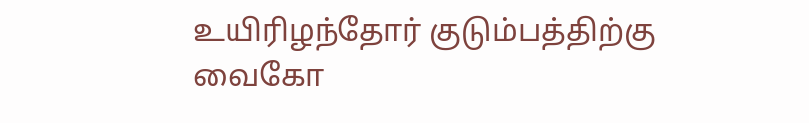உயிரிழந்தோர் குடும்பத்திற்கு வைகோ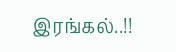இரங்கல்..!!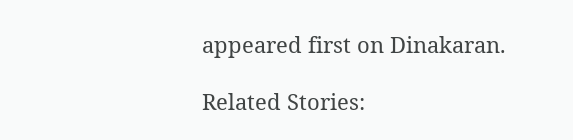appeared first on Dinakaran.

Related Stories: